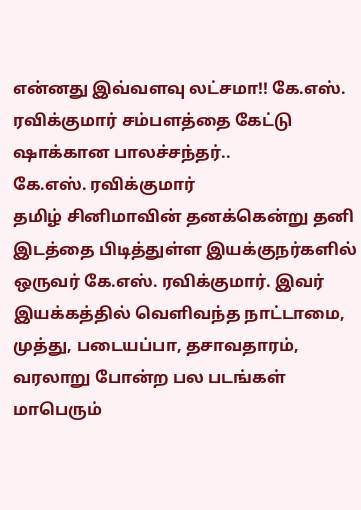என்னது இவ்வளவு லட்சமா!! கே.எஸ். ரவிக்குமார் சம்பளத்தை கேட்டு ஷாக்கான பாலச்சந்தர்..
கே.எஸ். ரவிக்குமார்
தமிழ் சினிமாவின் தனக்கென்று தனி இடத்தை பிடித்துள்ள இயக்குநர்களில் ஒருவர் கே.எஸ். ரவிக்குமார். இவர் இயக்கத்தில் வெளிவந்த நாட்டாமை, முத்து, படையப்பா, தசாவதாரம், வரலாறு போன்ற பல படங்கள் மாபெரும்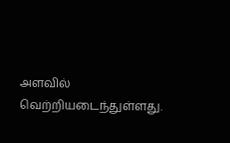அளவில் வெற்றியடைந்துள்ளது.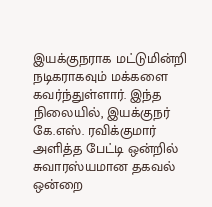இயக்குநராக மட்டுமின்றி நடிகராகவும் மக்களை கவர்ந்துள்ளார். இந்த நிலையில், இயக்குநர் கே.எஸ். ரவிக்குமார் அளித்த பேட்டி ஒன்றில் சுவாரஸ்யமான தகவல் ஒன்றை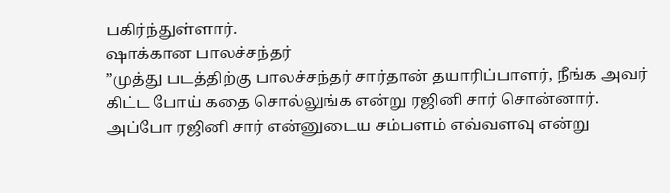பகிர்ந்துள்ளார்.
ஷாக்கான பாலச்சந்தர்
”முத்து படத்திற்கு பாலச்சந்தர் சார்தான் தயாரிப்பாளர், நீங்க அவர் கிட்ட போய் கதை சொல்லுங்க என்று ரஜினி சார் சொன்னார். அப்போ ரஜினி சார் என்னுடைய சம்பளம் எவ்வளவு என்று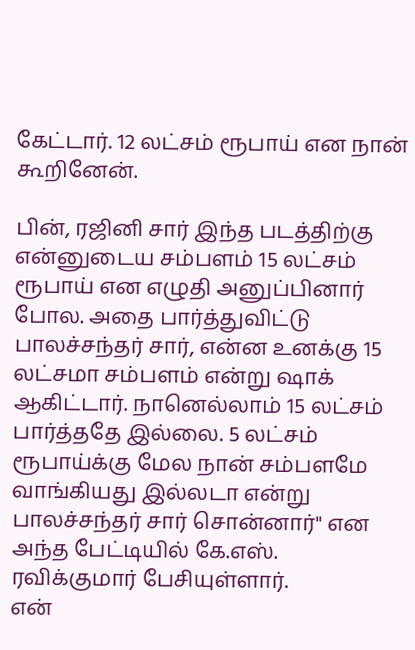கேட்டார். 12 லட்சம் ரூபாய் என நான் கூறினேன்.

பின், ரஜினி சார் இந்த படத்திற்கு என்னுடைய சம்பளம் 15 லட்சம் ரூபாய் என எழுதி அனுப்பினார் போல. அதை பார்த்துவிட்டு பாலச்சந்தர் சார், என்ன உனக்கு 15 லட்சமா சம்பளம் என்று ஷாக் ஆகிட்டார். நானெல்லாம் 15 லட்சம் பார்த்ததே இல்லை. 5 லட்சம் ரூபாய்க்கு மேல நான் சம்பளமே வாங்கியது இல்லடா என்று பாலச்சந்தர் சார் சொன்னார்" என அந்த பேட்டியில் கே.எஸ். ரவிக்குமார் பேசியுள்ளார்.
என்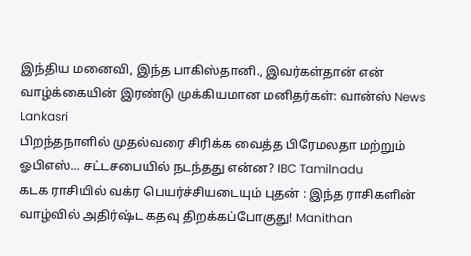இந்திய மனைவி, இந்த பாகிஸ்தானி., இவர்கள்தான் என் வாழ்க்கையின் இரண்டு முக்கியமான மனிதர்கள்: வான்ஸ் News Lankasri
பிறந்தநாளில் முதல்வரை சிரிக்க வைத்த பிரேமலதா மற்றும் ஓபிஎஸ்... சட்டசபையில் நடந்தது என்ன? IBC Tamilnadu
கடக ராசியில் வக்ர பெயர்ச்சியடையும் புதன் : இந்த ராசிகளின் வாழ்வில் அதிர்ஷ்ட கதவு திறக்கப்போகுது! Manithan